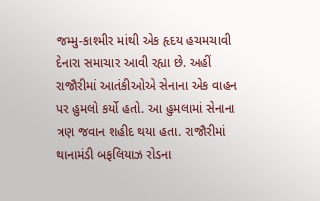જમ્મુ-કાશ્મીર માંથી એક હૃદય હચમચાવી દેનારા સમાચાર આવી રહ્યા છે. અહીં રાજૌરીમાં આતંકીઓએ સેનાના એક વાહન પર હુમલો કર્યો હતો. આ હુમલામાં સેનાના ત્રણ જવાન શહીદ થયા હતા. રાજૌરીમાં થાનામંડી બફલિયાઝ રોડના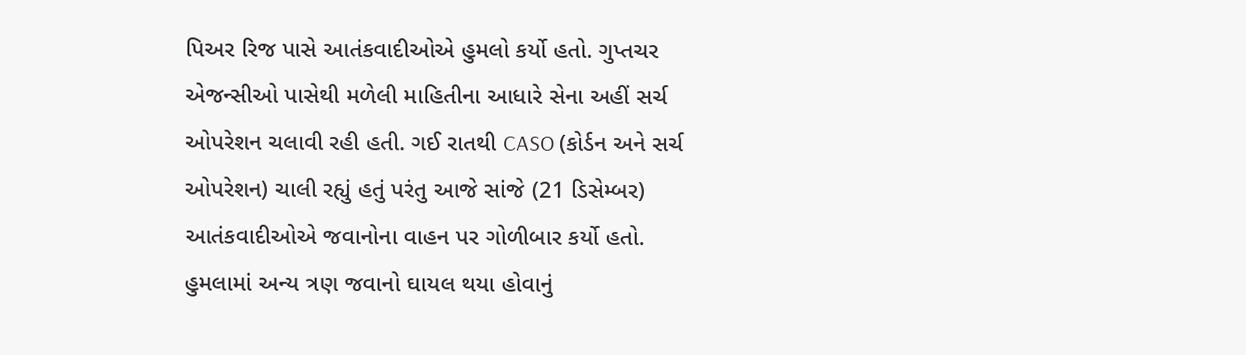પિઅર રિજ પાસે આતંકવાદીઓએ હુમલો કર્યો હતો. ગુપ્તચર એજન્સીઓ પાસેથી મળેલી માહિતીના આધારે સેના અહીં સર્ચ ઓપરેશન ચલાવી રહી હતી. ગઈ રાતથી CASO (કોર્ડન અને સર્ચ ઓપરેશન) ચાલી રહ્યું હતું પરંતુ આજે સાંજે (21 ડિસેમ્બર) આતંકવાદીઓએ જવાનોના વાહન પર ગોળીબાર કર્યો હતો. હુમલામાં અન્ય ત્રણ જવાનો ઘાયલ થયા હોવાનું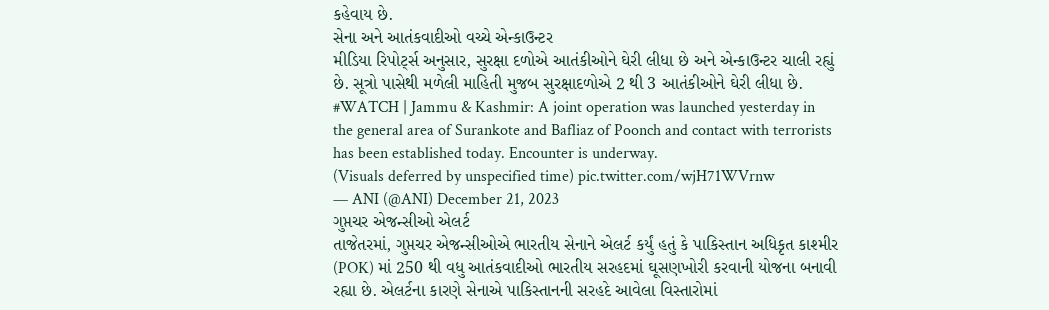કહેવાય છે.
સેના અને આતંકવાદીઓ વચ્ચે એન્કાઉન્ટર
મીડિયા રિપોર્ટ્સ અનુસાર, સુરક્ષા દળોએ આતંકીઓને ઘેરી લીધા છે અને એન્કાઉન્ટર ચાલી રહ્યું છે. સૂત્રો પાસેથી મળેલી માહિતી મુજબ સુરક્ષાદળોએ 2 થી 3 આતંકીઓને ઘેરી લીધા છે.
#WATCH | Jammu & Kashmir: A joint operation was launched yesterday in the general area of Surankote and Bafliaz of Poonch and contact with terrorists has been established today. Encounter is underway.
(Visuals deferred by unspecified time) pic.twitter.com/wjH71WVrnw
— ANI (@ANI) December 21, 2023
ગુપ્તચર એજન્સીઓ એલર્ટ
તાજેતરમાં, ગુપ્તચર એજન્સીઓએ ભારતીય સેનાને એલર્ટ કર્યું હતું કે પાકિસ્તાન અધિકૃત કાશ્મીર (POK) માં 250 થી વધુ આતંકવાદીઓ ભારતીય સરહદમાં ઘૂસણખોરી કરવાની યોજના બનાવી રહ્યા છે. એલર્ટના કારણે સેનાએ પાકિસ્તાનની સરહદે આવેલા વિસ્તારોમાં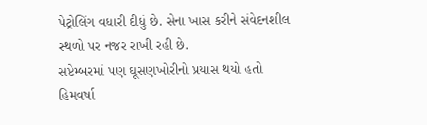પેટ્રોલિંગ વધારી દીધું છે. સેના ખાસ કરીને સંવેદનશીલ સ્થળો પર નજર રાખી રહી છે.
સપ્ટેમ્બરમાં પણ ઘૂસણખોરીનો પ્રયાસ થયો હતો
હિમવર્ષા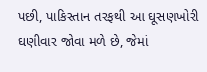પછી, પાકિસ્તાન તરફથી આ ઘૂસણખોરી ઘણીવાર જોવા મળે છે, જેમાં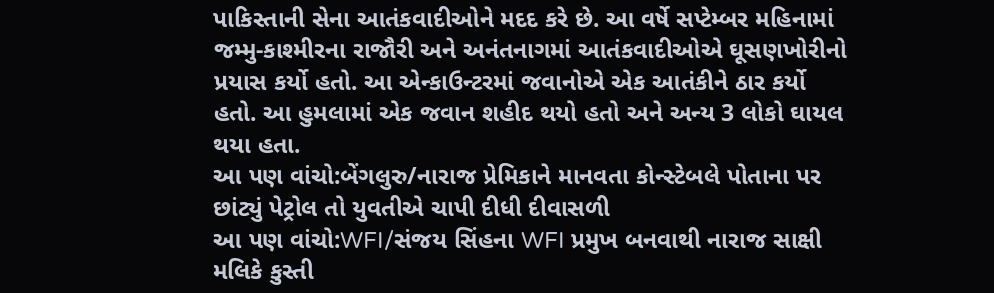પાકિસ્તાની સેના આતંકવાદીઓને મદદ કરે છે. આ વર્ષે સપ્ટેમ્બર મહિનામાં જમ્મુ-કાશ્મીરના રાજૌરી અને અનંતનાગમાં આતંકવાદીઓએ ઘૂસણખોરીનો પ્રયાસ કર્યો હતો. આ એન્કાઉન્ટરમાં જવાનોએ એક આતંકીને ઠાર કર્યો હતો. આ હુમલામાં એક જવાન શહીદ થયો હતો અને અન્ય 3 લોકો ઘાયલ થયા હતા.
આ પણ વાંચો:બેંગલુરુ/નારાજ પ્રેમિકાને માનવતા કોન્સ્ટેબલે પોતાના પર છાંટ્યું પેટ્રોલ તો યુવતીએ ચાપી દીધી દીવાસળી
આ પણ વાંચો:WFI/સંજય સિંહના WFI પ્રમુખ બનવાથી નારાજ સાક્ષી મલિકે કુસ્તી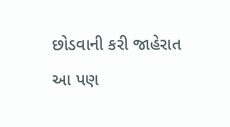છોડવાની કરી જાહેરાત
આ પણ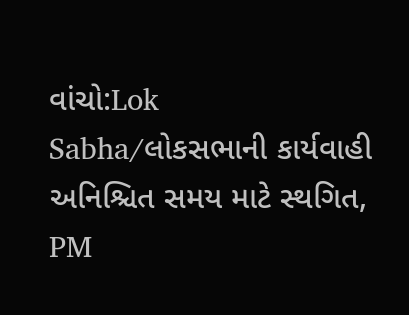વાંચો:Lok Sabha/લોકસભાની કાર્યવાહી અનિશ્ચિત સમય માટે સ્થગિત, PM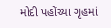મોદી પહોંચ્યા ગૃહમાં